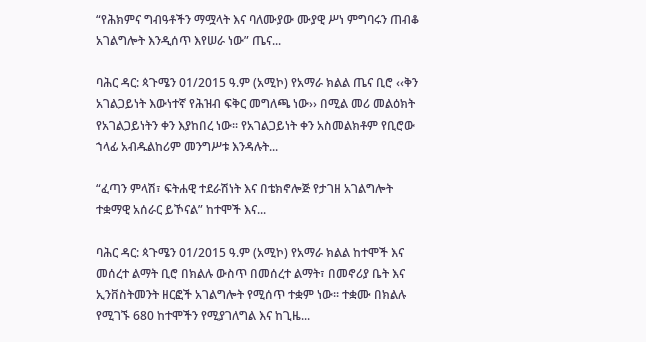“የሕክምና ግብዓቶችን ማሟላት እና ባለሙያው ሙያዊ ሥነ ምግባሩን ጠብቆ አገልግሎት እንዲሰጥ እየሠራ ነው” ጤና...

ባሕር ዳር: ጳጉሜን 01/2015 ዓ.ም (አሚኮ) የአማራ ክልል ጤና ቢሮ ‹‹ቅን አገልጋይነት እውነተኛ የሕዝብ ፍቅር መግለጫ ነው›› በሚል መሪ መልዕክት የአገልጋይነትን ቀን እያከበረ ነው፡፡ የአገልጋይነት ቀን አስመልክቶም የቢሮው ኀላፊ አብዱልከሪም መንግሥቱ እንዳሉት...

“ፈጣን ምላሽ፣ ፍትሐዊ ተደራሽነት እና በቴክኖሎጅ የታገዘ አገልግሎት ተቋማዊ አሰራር ይኾናል” ከተሞች እና...

ባሕር ዳር: ጳጉሜን 01/2015 ዓ.ም (አሚኮ) የአማራ ክልል ከተሞች እና መሰረተ ልማት ቢሮ በክልሉ ውስጥ በመሰረተ ልማት፣ በመኖሪያ ቤት እና ኢንቨስትመንት ዘርፎች አገልግሎት የሚሰጥ ተቋም ነው፡፡ ተቋሙ በክልሉ የሚገኙ 680 ከተሞችን የሚያገለግል እና ከጊዜ...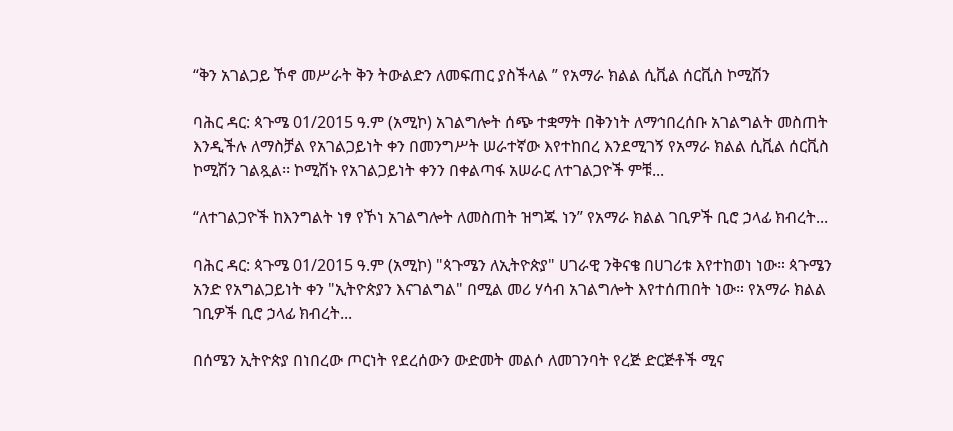“ቅን አገልጋይ ኾኖ መሥራት ቅን ትውልድን ለመፍጠር ያስችላል ” የአማራ ክልል ሲቪል ሰርቪስ ኮሚሽን

ባሕር ዳር: ጳጉሜ 01/2015 ዓ.ም (አሚኮ) አገልግሎት ሰጭ ተቋማት በቅንነት ለማኅበረሰቡ አገልግልት መስጠት እንዲችሉ ለማስቻል የአገልጋይነት ቀን በመንግሥት ሠራተኛው እየተከበረ እንደሚገኝ የአማራ ክልል ሲቪል ሰርቪስ ኮሚሽን ገልጿል፡፡ ኮሚሽኑ የአገልጋይነት ቀንን በቀልጣፋ አሠራር ለተገልጋዮች ምቹ...

“ለተገልጋዮች ከእንግልት ነፃ የኾነ አገልግሎት ለመስጠት ዝግጁ ነን” የአማራ ክልል ገቢዎች ቢሮ ኃላፊ ክብረት...

ባሕር ዳር: ጳጉሜ 01/2015 ዓ.ም (አሚኮ) "ጳጉሜን ለኢትዮጵያ" ሀገራዊ ንቅናቄ በሀገሪቱ እየተከወነ ነው። ጳጉሜን አንድ የአግልጋይነት ቀን "ኢትዮጵያን እናገልግል" በሚል መሪ ሃሳብ አገልግሎት እየተሰጠበት ነው። የአማራ ክልል ገቢዎች ቢሮ ኃላፊ ክብረት...

በሰሜን ኢትዮጵያ በነበረው ጦርነት የደረሰውን ውድመት መልሶ ለመገንባት የረጅ ድርጅቶች ሚና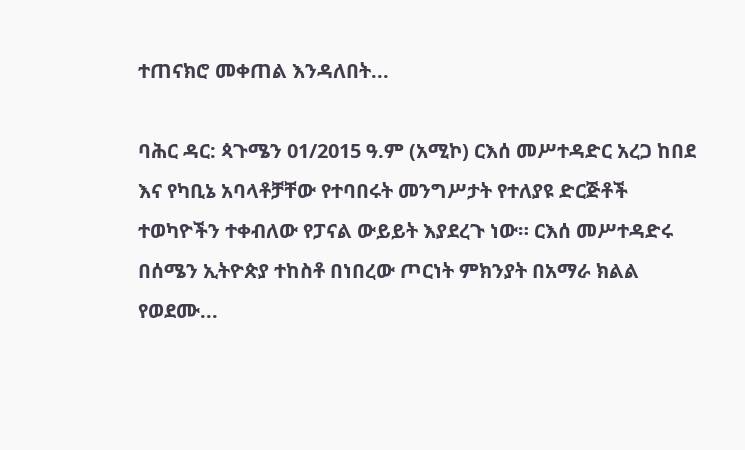ተጠናክሮ መቀጠል እንዳለበት...

ባሕር ዳር: ጳጉሜን 01/2015 ዓ.ም (አሚኮ) ርእሰ መሥተዳድር አረጋ ከበደ እና የካቢኔ አባላቶቻቸው የተባበሩት መንግሥታት የተለያዩ ድርጅቶች ተወካዮችን ተቀብለው የፓናል ውይይት እያደረጉ ነው። ርእሰ መሥተዳድሩ በሰሜን ኢትዮጵያ ተከስቶ በነበረው ጦርነት ምክንያት በአማራ ክልል የወደሙ...